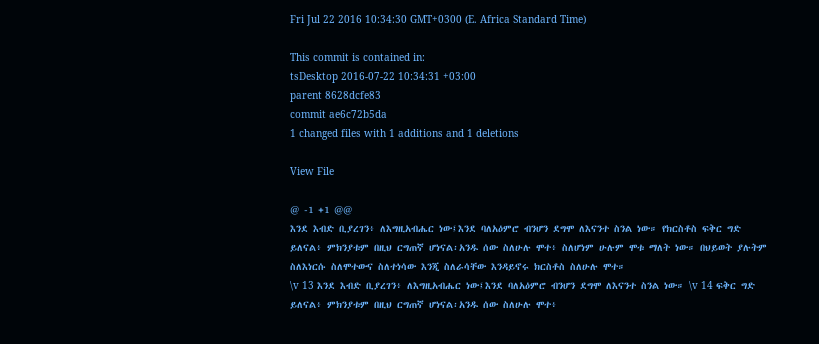Fri Jul 22 2016 10:34:30 GMT+0300 (E. Africa Standard Time)

This commit is contained in:
tsDesktop 2016-07-22 10:34:31 +03:00
parent 8628dcfe83
commit ae6c72b5da
1 changed files with 1 additions and 1 deletions

View File

@ -1 +1 @@
እንደ እብድ ቢያረገን፥ ለእግዚአብሔር ነው፤እንደ ባለአዕምሮ ብንሆን ደግሞ ለእናንተ ስንል ነው። የክርስቶስ ፍቅር ግድ ይለናል፥ ምክንያቱም በዚህ ርግጠኛ ሆነናል፡አንዱ ሰው ስለሁሉ ሞተ፥ ስለሆነም ሁሉም ሞቱ ማለት ነው። በህይወት ያሉትም ስለእነርሱ ስለሞተውና ስለተነሳው እንጂ ስለራሳቸው እንዳይኖሩ ክርስቶስ ስለሁሉ ሞተ።
\v 13 እንደ እብድ ቢያረገን፥ ለእግዚአብሔር ነው፤እንደ ባለአዕምሮ ብንሆን ደግሞ ለእናንተ ስንል ነው። \v 14 ፍቅር ግድ ይለናል፥ ምክንያቱም በዚህ ርግጠኛ ሆነናል፡አንዱ ሰው ስለሁሉ ሞተ፥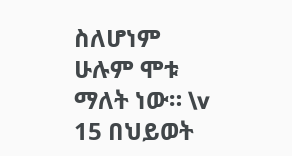ስለሆነም ሁሉም ሞቱ ማለት ነው። \v 15 በህይወት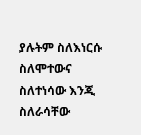ያሉትም ስለእነርሱ ስለሞተውና ስለተነሳው እንጂ ስለራሳቸው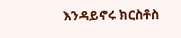እንዳይኖሩ ክርስቶስ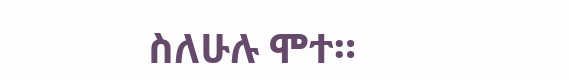ስለሁሉ ሞተ።